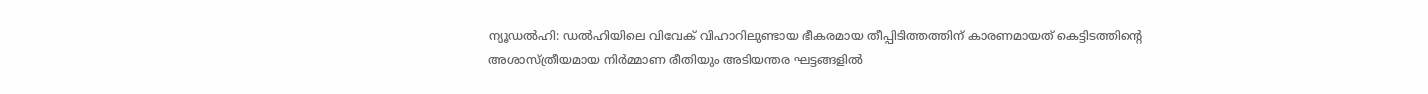ന്യൂഡൽഹി: ഡൽഹിയിലെ വിവേക് വിഹാറിലുണ്ടായ ഭീകരമായ തീപ്പിടിത്തത്തിന് കാരണമായത് കെട്ടിടത്തിന്റെ അശാസ്ത്രീയമായ നിർമ്മാണ രീതിയും അടിയന്തര ഘട്ടങ്ങളിൽ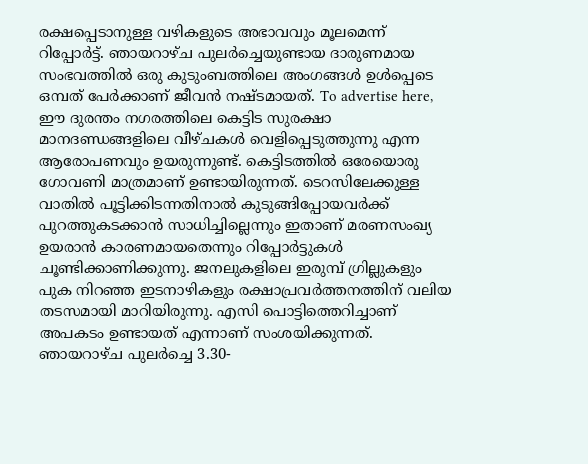രക്ഷപ്പെടാനുള്ള വഴികളുടെ അഭാവവും മൂലമെന്ന് റിപ്പോർട്ട്. ഞായറാഴ്ച പുലർച്ചെയുണ്ടായ ദാരുണമായ സംഭവത്തിൽ ഒരു കുടുംബത്തിലെ അംഗങ്ങൾ ഉൾപ്പെടെ ഒമ്പത് പേർക്കാണ് ജീവൻ നഷ്ടമായത്. To advertise here, ഈ ദുരന്തം നഗരത്തിലെ കെട്ടിട സുരക്ഷാ മാനദണ്ഡങ്ങളിലെ വീഴ്ചകൾ വെളിപ്പെടുത്തുന്നു എന്ന ആരോപണവും ഉയരുന്നുണ്ട്. കെട്ടിടത്തിൽ ഒരേയൊരു ഗോവണി മാത്രമാണ് ഉണ്ടായിരുന്നത്. ടെറസിലേക്കുള്ള വാതിൽ പൂട്ടിക്കിടന്നതിനാൽ കുടുങ്ങിപ്പോയവർക്ക് പുറത്തുകടക്കാൻ സാധിച്ചില്ലെന്നും ഇതാണ് മരണസംഖ്യ ഉയരാൻ കാരണമായതെന്നും റിപ്പോർട്ടുകൾ ചൂണ്ടിക്കാണിക്കുന്നു. ജനലുകളിലെ ഇരുമ്പ് ഗ്രില്ലുകളും പുക നിറഞ്ഞ ഇടനാഴികളും രക്ഷാപ്രവർത്തനത്തിന് വലിയ തടസമായി മാറിയിരുന്നു. എസി പൊട്ടിത്തെറിച്ചാണ് അപകടം ഉണ്ടായത് എന്നാണ് സംശയിക്കുന്നത്. ഞായറാഴ്ച പുലർച്ചെ 3.30-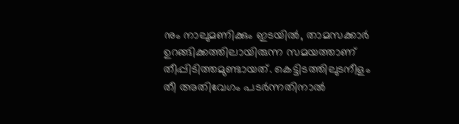നും നാലുമണിക്കും ഇടയിൽ, താമസക്കാർ ഉറങ്ങിക്കത്തിലായിരുന്ന സമയത്താണ് തീപ്പിടിത്തമുണ്ടായത്. കെട്ടിടത്തിലുടനീളം തീ അതിവേഗം പടർന്നതിനാൽ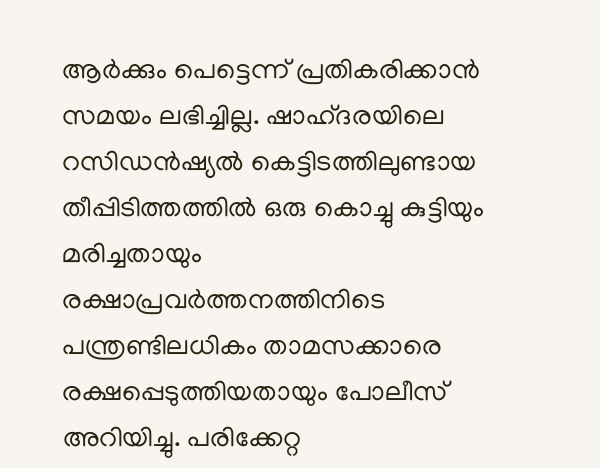ആർക്കും പെട്ടെന്ന് പ്രതികരിക്കാൻ സമയം ലഭിച്ചില്ല. ഷാഹ്ദരയിലെ റസിഡൻഷ്യൽ കെട്ടിടത്തിലുണ്ടായ തീപ്പിടിത്തത്തിൽ ഒരു കൊച്ചു കുട്ടിയും മരിച്ചതായും രക്ഷാപ്രവർത്തനത്തിനിടെ പന്ത്രണ്ടിലധികം താമസക്കാരെ രക്ഷപ്പെടുത്തിയതായും പോലീസ് അറിയിച്ചു. പരിക്കേറ്റ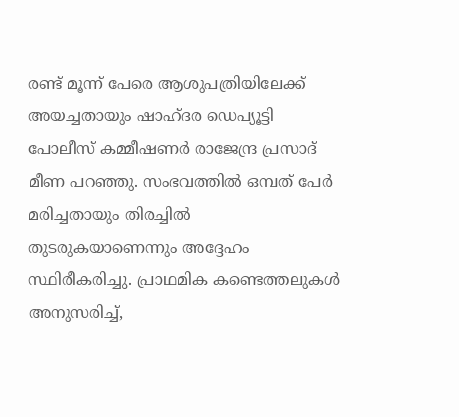രണ്ട് മൂന്ന് പേരെ ആശുപത്രിയിലേക്ക് അയച്ചതായും ഷാഹ്ദര ഡെപ്യൂട്ടി പോലീസ് കമ്മീഷണർ രാജേന്ദ്ര പ്രസാദ് മീണ പറഞ്ഞു. സംഭവത്തിൽ ഒമ്പത് പേർ മരിച്ചതായും തിരച്ചിൽ തുടരുകയാണെന്നും അദ്ദേഹം സ്ഥിരീകരിച്ചു. പ്രാഥമിക കണ്ടെത്തലുകൾ അനുസരിച്ച്,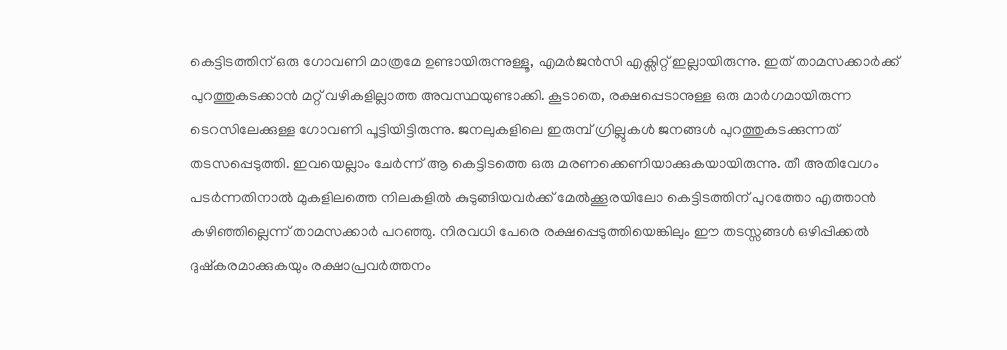കെട്ടിടത്തിന് ഒരു ഗോവണി മാത്രമേ ഉണ്ടായിരുന്നുള്ളൂ, എമർജൻസി എക്സിറ്റ് ഇല്ലായിരുന്നു. ഇത് താമസക്കാർക്ക് പുറത്തുകടക്കാൻ മറ്റ് വഴികളില്ലാത്ത അവസ്ഥയുണ്ടാക്കി. കൂടാതെ, രക്ഷപ്പെടാനുള്ള ഒരു മാർഗമായിരുന്ന ടെറസിലേക്കുള്ള ഗോവണി പൂട്ടിയിട്ടിരുന്നു. ജനലുകളിലെ ഇരുമ്പ് ഗ്രില്ലുകൾ ജനങ്ങൾ പുറത്തുകടക്കുന്നത് തടസപ്പെടുത്തി. ഇവയെല്ലാം ചേർന്ന് ആ കെട്ടിടത്തെ ഒരു മരണക്കെണിയാക്കുകയായിരുന്നു. തീ അതിവേഗം പടർന്നതിനാൽ മുകളിലത്തെ നിലകളിൽ കുടുങ്ങിയവർക്ക് മേൽക്കൂരയിലോ കെട്ടിടത്തിന് പുറത്തോ എത്താൻ കഴിഞ്ഞില്ലെന്ന് താമസക്കാർ പറഞ്ഞു. നിരവധി പേരെ രക്ഷപ്പെടുത്തിയെങ്കിലും ഈ തടസ്സങ്ങൾ ഒഴിപ്പിക്കൽ ദുഷ്കരമാക്കുകയും രക്ഷാപ്രവർത്തനം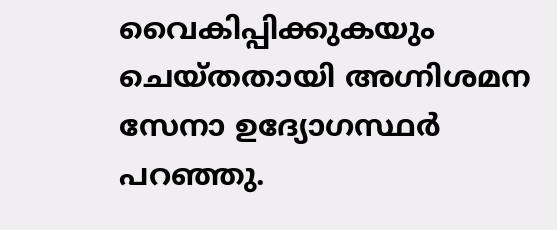വൈകിപ്പിക്കുകയും ചെയ്തതായി അഗ്നിശമന സേനാ ഉദ്യോഗസ്ഥർ പറഞ്ഞു.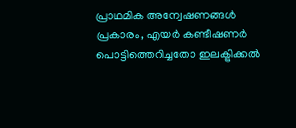പ്രാഥമിക അന്വേഷണങ്ങൾ പ്രകാരം, എയർ കണ്ടീഷണർ പൊട്ടിത്തെറിച്ചതോ ഇലക്ട്രിക്കൽ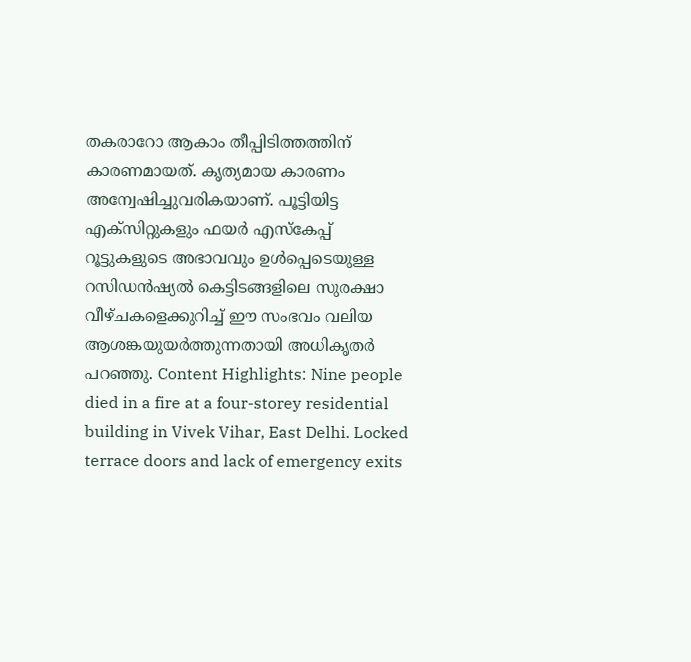തകരാറോ ആകാം തീപ്പിടിത്തത്തിന് കാരണമായത്. കൃത്യമായ കാരണം അന്വേഷിച്ചുവരികയാണ്. പൂട്ടിയിട്ട എക്സിറ്റുകളും ഫയർ എസ്കേപ്പ് റൂട്ടുകളുടെ അഭാവവും ഉൾപ്പെടെയുള്ള റസിഡൻഷ്യൽ കെട്ടിടങ്ങളിലെ സുരക്ഷാ വീഴ്ചകളെക്കുറിച്ച് ഈ സംഭവം വലിയ ആശങ്കയുയർത്തുന്നതായി അധികൃതർ പറഞ്ഞു. Content Highlights: Nine people died in a fire at a four-storey residential building in Vivek Vihar, East Delhi. Locked terrace doors and lack of emergency exits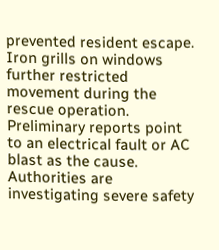prevented resident escape. Iron grills on windows further restricted movement during the rescue operation. Preliminary reports point to an electrical fault or AC blast as the cause. Authorities are investigating severe safety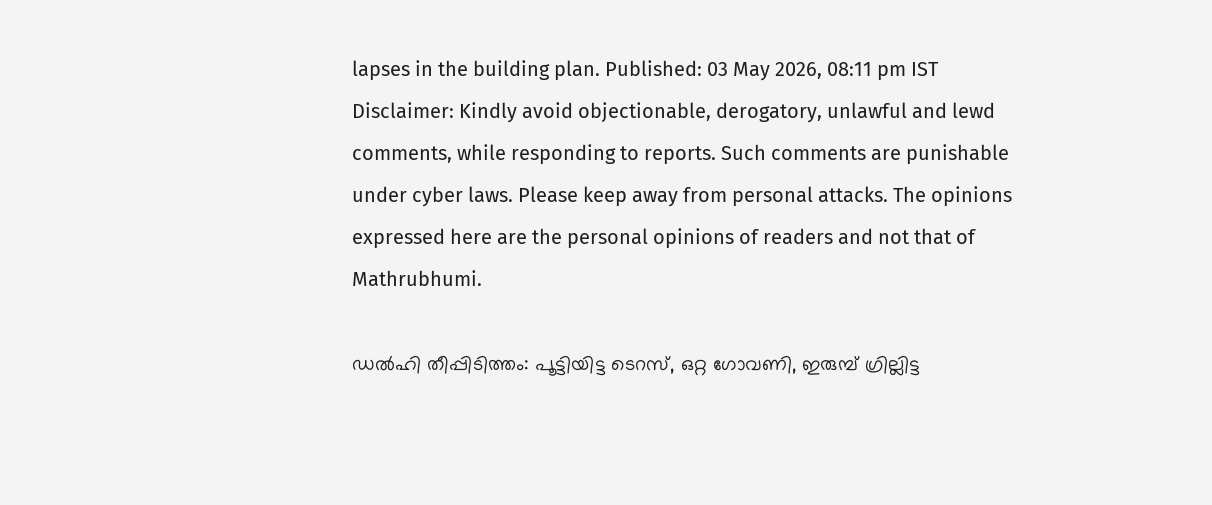lapses in the building plan. Published: 03 May 2026, 08:11 pm IST Disclaimer: Kindly avoid objectionable, derogatory, unlawful and lewd comments, while responding to reports. Such comments are punishable under cyber laws. Please keep away from personal attacks. The opinions expressed here are the personal opinions of readers and not that of Mathrubhumi.

ഡൽഹി തീപ്പിടിത്തം: പൂട്ടിയിട്ട ടെറസ്, ഒറ്റ ഗോവണി, ഇരുമ്പ് ഗ്രില്ലിട്ട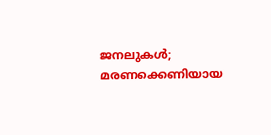ജനലുകൾ; മരണക്കെണിയായ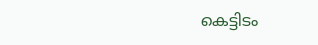കെട്ടിടം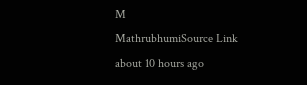M
MathrubhumiSource Link
about 10 hours ago